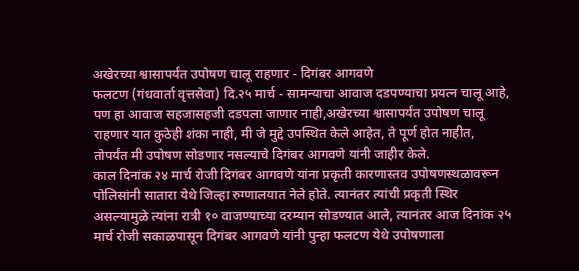अखेरच्या श्वासापर्यंत उपोषण चालू राहणार - दिगंबर आगवणे
फलटण (गंधवार्ता वृत्तसेवा) दि.२५ मार्च - सामन्याचा आवाज दडपण्याचा प्रयत्न चालू आहे, पण हा आवाज सहजासहजी दडपला जाणार नाही,अखेरच्या श्वासापर्यंत उपोषण चालू राहणार यात कुठेही शंका नाही, मी जे मुद्दे उपस्थित केले आहेत, ते पूर्ण होत नाहीत, तोपर्यंत मी उपोषण सोडणार नसल्याचे दिगंबर आगवणे यांनी जाहीर केले.
काल दिनांक २४ मार्च रोजी दिगंबर आगवणे यांना प्रकृती कारणास्तव उपोषणस्थळावरून पोलिसांनी सातारा येथे जिल्हा रुग्णालयात नेले होते. त्यानंतर त्यांची प्रकृती स्थिर असल्यामुळे त्यांना रात्री १० वाजण्याच्या दरम्यान सोडण्यात आले, त्यानंतर आज दिनांक २५ मार्च रोजी सकाळपासून दिगंबर आगवणे यांनी पुन्हा फलटण येथे उपोषणाला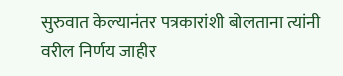सुरुवात केल्यानंतर पत्रकारांशी बोलताना त्यांनी वरील निर्णय जाहीर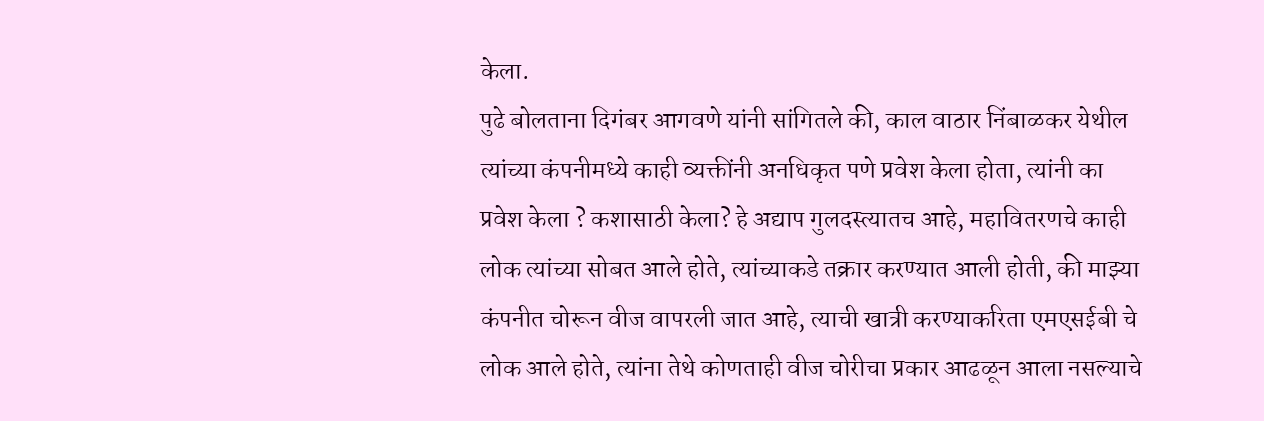केला.
पुढे बोलताना दिगंबर आगवणे यांनी सांगितले की, काल वाठार निंबाळकर येथील त्यांच्या कंपनीमध्ये काही व्यक्तींनी अनधिकृत पणे प्रवेश केला होता, त्यांनी का प्रवेश केला ? कशासाठी केला? हे अद्याप गुलदस्त्यातच आहे, महावितरणचे काही लोक त्यांच्या सोबत आले होते, त्यांच्याकडे तक्रार करण्यात आली होती, की माझ्या कंपनीत चोरून वीज वापरली जात आहे, त्याची खात्री करण्याकरिता एमएसईबी चे लोक आले होते, त्यांना तेथे कोणताही वीज चोरीचा प्रकार आढळून आला नसल्याचे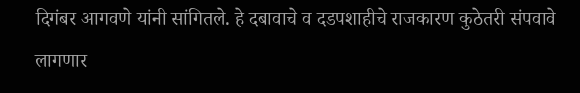दिगंबर आगवणे यांनी सांगितले. हे दबावाचे व दडपशाहीचे राजकारण कुठेतरी संपवावे लागणार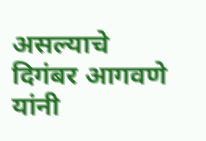असल्याचे दिगंबर आगवणे यांनी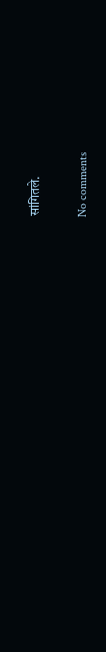सांगितले.

No comments